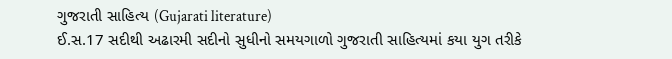ગુજરાતી સાહિત્ય (Gujarati literature)
ઈ.સ.17 સદીથી અઢારમી સદીનો સુધીનો સમયગાળો ગુજરાતી સાહિત્યમાં કયા યુગ તરીકે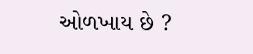ઓળખાય છે ?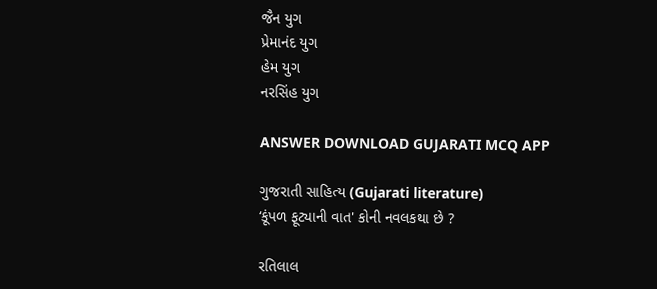જૈન યુગ
પ્રેમાનંદ યુગ
હેમ યુગ
નરસિંહ યુગ

ANSWER DOWNLOAD GUJARATI MCQ APP

ગુજરાતી સાહિત્ય (Gujarati literature)
‘કૂંપળ ફૂટ્યાની વાત' કોની નવલકથા છે ?

રતિલાલ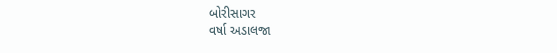બોરીસાગર
વર્ષા અડાલજા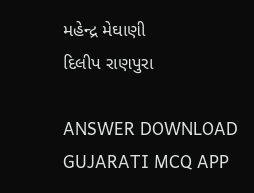મહેન્દ્ર મેઘાણી
દિલીપ રાણપુરા

ANSWER DOWNLOAD GUJARATI MCQ APP